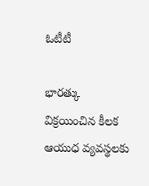ఓటీటీ

భారత్కు విక్రయించిన కీలక ఆయుధ వ్యవస్థలకు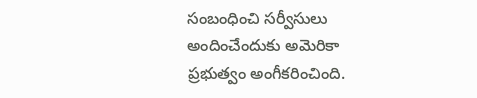సంబంధించి సర్వీసులు అందించేందుకు అమెరికా ప్రభుత్వం అంగీకరించింది.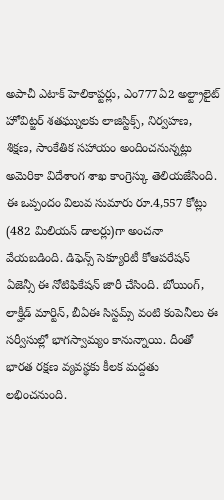అపాచీ ఎటాక్ హెలికాప్టర్లు, ఎం777ఏ2 అల్ట్రాలైట్ హోవిట్జర్ శతఘ్నులకు లాజిస్టిక్స్, నిర్వహణ, శిక్షణ, సాంకేతిక సహాయం అందించనున్నట్లు అమెరికా విదేశాంగ శాఖ కాంగ్రెస్కు తెలియజేసింది.
ఈ ఒప్పందం విలువ సుమారు రూ.4,557 కోట్లు (482 మిలియన్ డాలర్లు)గా అంచనా వేయబడింది. డిఫెన్స్ సెక్యూరిటీ కోఆపరేషన్ ఏజెన్సీ ఈ నోటిఫికేషన్ జారీ చేసింది. బోయింగ్, లాక్హీడ్ మార్టిన్, బీఏఈ సిస్టమ్స్ వంటి కంపెనీలు ఈ సర్వీసుల్లో భాగస్వామ్యం కానున్నాయి. దీంతో భారత రక్షణ వ్యవస్థకు కీలక మద్దతు లభించనుంది.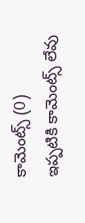కామెంట్స్ (0)
ఇప్పటికి కామెంట్స్ లేవు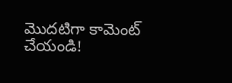మొదటిగా కామెంట్ చేయండి!